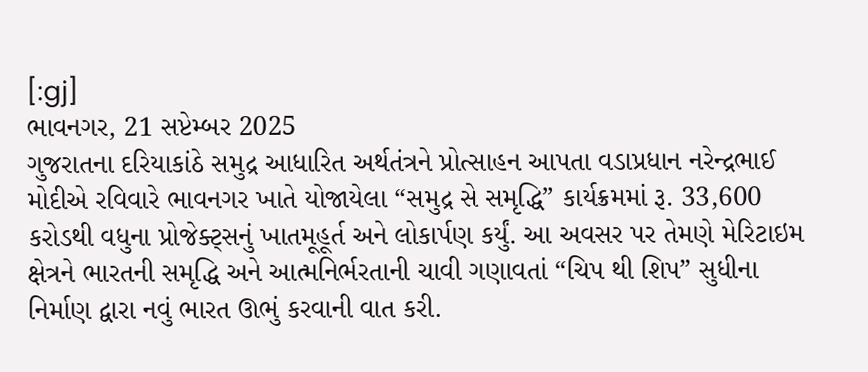[:gj]
ભાવનગર, 21 સપ્ટેમ્બર 2025
ગુજરાતના દરિયાકાંઠે સમુદ્ર આધારિત અર્થતંત્રને પ્રોત્સાહન આપતા વડાપ્રધાન નરેન્દ્રભાઈ મોદીએ રવિવારે ભાવનગર ખાતે યોજાયેલા “સમુદ્ર સે સમૃદ્ધિ” કાર્યક્રમમાં રૂ. 33,600 કરોડથી વધુના પ્રોજેક્ટ્સનું ખાતમૂહૂર્ત અને લોકાર્પણ કર્યું. આ અવસર પર તેમણે મેરિટાઇમ ક્ષેત્રને ભારતની સમૃદ્ધિ અને આત્મનિર્ભરતાની ચાવી ગણાવતાં “ચિપ થી શિપ” સુધીના નિર્માણ દ્વારા નવું ભારત ઊભું કરવાની વાત કરી.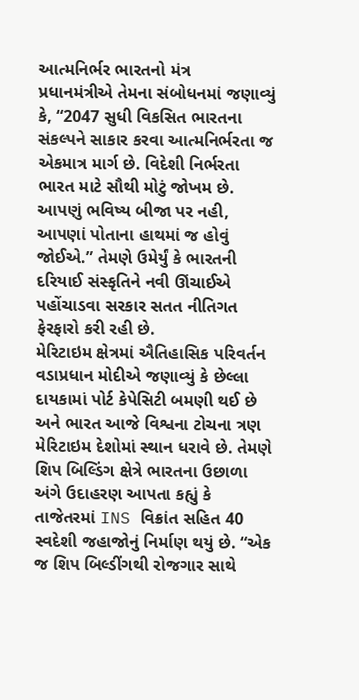આત્મનિર્ભર ભારતનો મંત્ર
પ્રધાનમંત્રીએ તેમના સંબોધનમાં જણાવ્યું કે, “2047 સુધી વિકસિત ભારતના સંકલ્પને સાકાર કરવા આત્મનિર્ભરતા જ એકમાત્ર માર્ગ છે. વિદેશી નિર્ભરતા ભારત માટે સૌથી મોટું જોખમ છે. આપણું ભવિષ્ય બીજા પર નહી, આપણાં પોતાના હાથમાં જ હોવું જોઈએ.” તેમણે ઉમેર્યું કે ભારતની દરિયાઈ સંસ્કૃતિને નવી ઊંચાઈએ પહોંચાડવા સરકાર સતત નીતિગત ફેરફારો કરી રહી છે.
મેરિટાઇમ ક્ષેત્રમાં ઐતિહાસિક પરિવર્તન
વડાપ્રધાન મોદીએ જણાવ્યું કે છેલ્લા દાયકામાં પોર્ટ કેપેસિટી બમણી થઈ છે અને ભારત આજે વિશ્વના ટોચના ત્રણ મેરિટાઇમ દેશોમાં સ્થાન ધરાવે છે. તેમણે શિપ બિલ્ડિંગ ક્ષેત્રે ભારતના ઉછાળા અંગે ઉદાહરણ આપતા કહ્યું કે તાજેતરમાં INS વિક્રાંત સહિત 40 સ્વદેશી જહાજોનું નિર્માણ થયું છે. “એક જ શિપ બિલ્ડીંગથી રોજગાર સાથે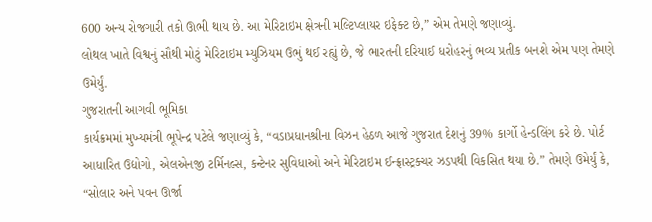600 અન્ય રોજગારી તકો ઊભી થાય છે. આ મેરિટાઇમ ક્ષેત્રની મલ્ટિપ્લાયર ઇફેક્ટ છે,” એમ તેમણે જણાવ્યું.
લોથલ ખાતે વિશ્વનું સૌથી મોટું મેરિટાઇમ મ્યુઝિયમ ઉભું થઈ રહ્યું છે, જે ભારતની દરિયાઈ ધરોહરનું ભવ્ય પ્રતીક બનશે એમ પણ તેમણે ઉમેર્યું.
ગુજરાતની આગવી ભૂમિકા
કાર્યક્રમમાં મુખ્યમંત્રી ભૂપેન્દ્ર પટેલે જણાવ્યું કે, “વડાપ્રધાનશ્રીના વિઝન હેઠળ આજે ગુજરાત દેશનું 39% કાર્ગો હેન્ડલિંગ કરે છે. પોર્ટ આધારિત ઉદ્યોગો, એલએનજી ટર્મિનલ્સ, કન્ટેનર સુવિધાઓ અને મેરિટાઇમ ઈન્ફ્રાસ્ટ્રક્ચર ઝડપથી વિકસિત થયા છે.” તેમણે ઉમેર્યું કે, “સોલાર અને પવન ઊર્જા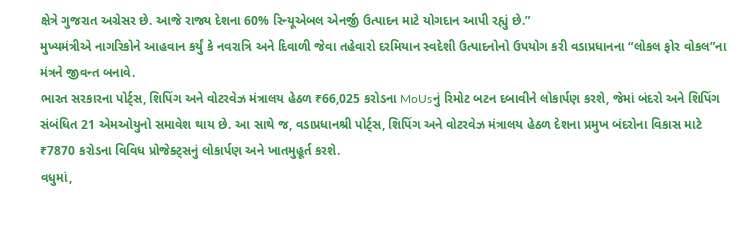ક્ષેત્રે ગુજરાત અગ્રેસર છે. આજે રાજ્ય દેશના 60% રિન્યૂએબલ એનર્જી ઉત્પાદન માટે યોગદાન આપી રહ્યું છે.”
મુખ્યમંત્રીએ નાગરિકોને આહવાન કર્યું કે નવરાત્રિ અને દિવાળી જેવા તહેવારો દરમિયાન સ્વદેશી ઉત્પાદનોનો ઉપયોગ કરી વડાપ્રધાનના “લોકલ ફોર વોકલ”ના મંત્રને જીવન્ત બનાવે.
ભારત સરકારના પોર્ટ્સ, શિપિંગ અને વોટરવેઝ મંત્રાલય હેઠળ ₹66,025 કરોડના MoUsનું રિમોટ બટન દબાવીને લોકાર્પણ કરશે, જેમાં બંદરો અને શિપિંગ સંબંધિત 21 એમઓયુનો સમાવેશ થાય છે. આ સાથે જ, વડાપ્રધાનશ્રી પોર્ટ્સ, શિપિંગ અને વોટરવેઝ મંત્રાલય હેઠળ દેશના પ્રમુખ બંદરોના વિકાસ માટે ₹7870 કરોડના વિવિધ પ્રોજેક્ટ્સનું લોકાર્પણ અને ખાતમુહૂર્ત કરશે.
વધુમાં,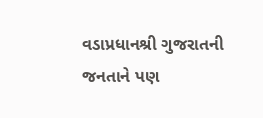વડાપ્રધાનશ્રી ગુજરાતની જનતાને પણ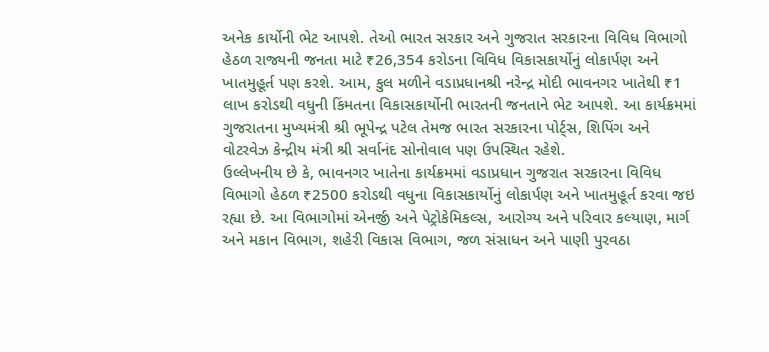અનેક કાર્યોની ભેટ આપશે. તેઓ ભારત સરકાર અને ગુજરાત સરકારના વિવિધ વિભાગો હેઠળ રાજ્યની જનતા માટે ₹26,354 કરોડના વિવિધ વિકાસકાર્યોનું લોકાર્પણ અને ખાતમુહૂર્ત પણ કરશે. આમ, કુલ મળીને વડાપ્રધાનશ્રી નરેન્દ્ર મોદી ભાવનગર ખાતેથી ₹1 લાખ કરોડથી વધુની કિંમતના વિકાસકાર્યોની ભારતની જનતાને ભેટ આપશે. આ કાર્યક્રમમાં ગુજરાતના મુખ્યમંત્રી શ્રી ભૂપેન્દ્ર પટેલ તેમજ ભારત સરકારના પોર્ટ્સ, શિપિંગ અને વોટરવેઝ કેન્દ્રીય મંત્રી શ્રી સર્વાનંદ સોનોવાલ પણ ઉપસ્થિત રહેશે.
ઉલ્લેખનીય છે કે, ભાવનગર ખાતેના કાર્યક્રમમાં વડાપ્રધાન ગુજરાત સરકારના વિવિધ વિભાગો હેઠળ ₹2500 કરોડથી વધુના વિકાસકાર્યોનું લોકાર્પણ અને ખાતમુહૂર્ત કરવા જઇ રહ્યા છે. આ વિભાગોમાં એનર્જી અને પેટ્રોકેમિકલ્સ, આરોગ્ય અને પરિવાર કલ્યાણ, માર્ગ અને મકાન વિભાગ, શહેરી વિકાસ વિભાગ, જળ સંસાધન અને પાણી પુરવઠા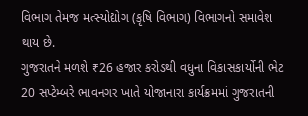વિભાગ તેમજ મત્સ્યોદ્યોગ (કૃષિ વિભાગ) વિભાગનો સમાવેશ થાય છે.
ગુજરાતને મળશે ₹26 હજાર કરોડથી વધુના વિકાસકાર્યોની ભેટ
20 સપ્ટેમ્બરે ભાવનગર ખાતે યોજાનારા કાર્યક્રમમાં ગુજરાતની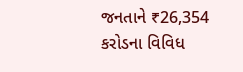જનતાને ₹26,354 કરોડના વિવિધ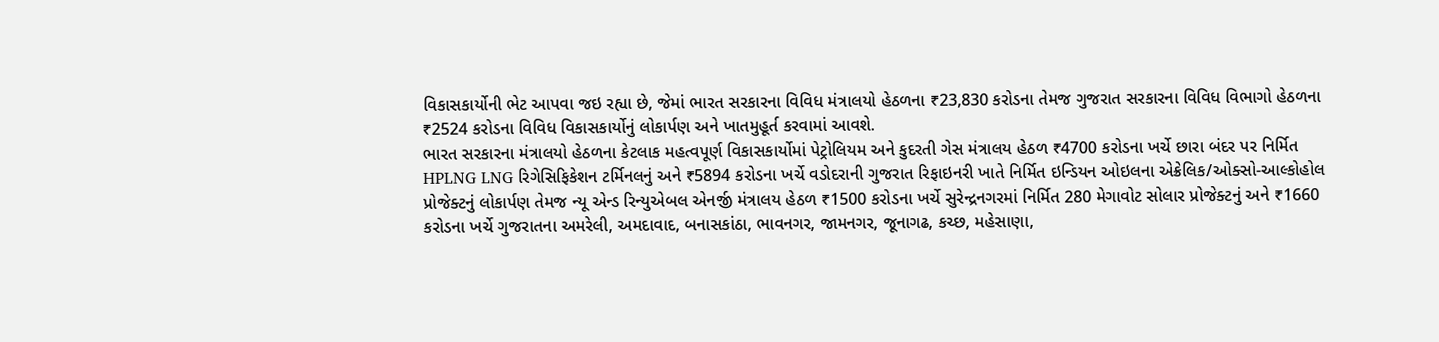વિકાસકાર્યોની ભેટ આપવા જઇ રહ્યા છે, જેમાં ભારત સરકારના વિવિધ મંત્રાલયો હેઠળના ₹23,830 કરોડના તેમજ ગુજરાત સરકારના વિવિધ વિભાગો હેઠળના ₹2524 કરોડના વિવિધ વિકાસકાર્યોનું લોકાર્પણ અને ખાતમુહૂર્ત કરવામાં આવશે.
ભારત સરકારના મંત્રાલયો હેઠળના કેટલાક મહત્વપૂર્ણ વિકાસકાર્યોમાં પેટ્રોલિયમ અને કુદરતી ગેસ મંત્રાલય હેઠળ ₹4700 કરોડના ખર્ચે છારા બંદર પર નિર્મિત HPLNG LNG રિગેસિફિકેશન ટર્મિનલનું અને ₹5894 કરોડના ખર્ચે વડોદરાની ગુજરાત રિફાઇનરી ખાતે નિર્મિત ઇન્ડિયન ઓઇલના એક્રેલિક/ઓક્સો-આલ્કોહોલ પ્રોજેક્ટનું લોકાર્પણ તેમજ ન્યૂ એન્ડ રિન્યુએબલ એનર્જી મંત્રાલય હેઠળ ₹1500 કરોડના ખર્ચે સુરેન્દ્રનગરમાં નિર્મિત 280 મેગાવોટ સોલાર પ્રોજેક્ટનું અને ₹1660 કરોડના ખર્ચે ગુજરાતના અમરેલી, અમદાવાદ, બનાસકાંઠા, ભાવનગર, જામનગર, જૂનાગઢ, કચ્છ, મહેસાણા,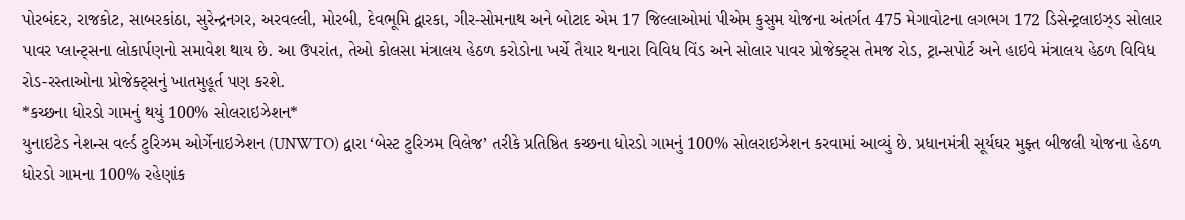પોરબંદર, રાજકોટ, સાબરકાંઠા, સુરેન્દ્રનગર, અરવલ્લી, મોરબી, દેવભૂમિ દ્વારકા, ગીર-સોમનાથ અને બોટાદ એમ 17 જિલ્લાઓમાં પીએમ કુસુમ યોજના અંતર્ગત 475 મેગાવોટના લગભગ 172 ડિસેન્ટ્રલાઇઝ્ડ સોલાર પાવર પ્લાન્ટ્સના લોકાર્પણનો સમાવેશ થાય છે. આ ઉપરાંત, તેઓ કોલસા મંત્રાલય હેઠળ કરોડોના ખર્ચે તૈયાર થનારા વિવિધ વિંડ અને સોલાર પાવર પ્રોજેક્ટ્સ તેમજ રોડ, ટ્રાન્સપોર્ટ અને હાઇવે મંત્રાલય હેઠળ વિવિધ રોડ-રસ્તાઓના પ્રોજેક્ટ્સનું ખાતમુહૂર્ત પણ કરશે.
*કચ્છના ધોરડો ગામનું થયું 100% સોલરાઇઝેશન*
યુનાઇટેડ નેશન્સ વર્લ્ડ ટુરિઝમ ઓર્ગેનાઇઝેશન (UNWTO) દ્વારા ‘બેસ્ટ ટુરિઝમ વિલેજ’ તરીકે પ્રતિષ્ઠિત કચ્છના ધોરડો ગામનું 100% સોલરાઇઝેશન કરવામાં આવ્યું છે. પ્રધાનમંત્રી સૂર્યઘર મુફ્ત બીજલી યોજના હેઠળ ધોરડો ગામના 100% રહેણાંક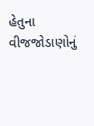હેતુના વીજજોડાણોનું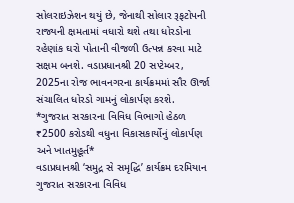સોલરાઇઝેશન થયું છે, જેનાથી સોલાર રૂફટોપની રાજ્યની ક્ષમતામાં વધારો થશે તથા ધોરડોના રહેણાંક ઘરો પોતાની વીજળી ઉત્પન્ન કરવા માટે સક્ષમ બનશે. વડાપ્રધાનશ્રી 20 સપ્ટેમ્બર, 2025ના રોજ ભાવનગરના કાર્યક્રમમાં સૌર ઊર્જા સંચાલિત ધોરડો ગામનું લોકાર્પણ કરશે.
*ગુજરાત સરકારના વિવિધ વિભાગો હેઠળ ₹2500 કરોડથી વધુના વિકાસકાર્યોનું લોકાર્પણ અને ખાતમુહૂર્ત*
વડાપ્રધાનશ્રી ‘સમુદ્ર સે સમૃદ્ધિ’ કાર્યક્રમ દરમિયાન ગુજરાત સરકારના વિવિધ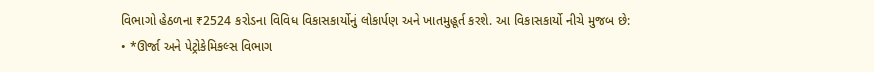વિભાગો હેઠળના ₹2524 કરોડના વિવિધ વિકાસકાર્યોનું લોકાર્પણ અને ખાતમુહૂર્ત કરશે. આ વિકાસકાર્યો નીચે મુજબ છે:
• *ઊર્જા અને પેટ્રોકેમિકલ્સ વિભાગ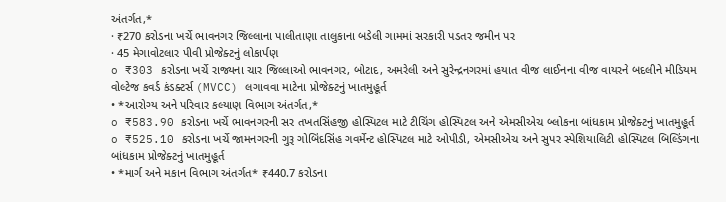અંતર્ગત,*
· ₹270 કરોડના ખર્ચે ભાવનગર જિલ્લાના પાલીતાણા તાલુકાના બડેલી ગામમાં સરકારી પડતર જમીન પર
· 45 મેગાવોટલાર પીવી પ્રોજેક્ટનું લોકાર્પણ
o ₹303 કરોડના ખર્ચે રાજ્યના ચાર જિલ્લાઓ ભાવનગર, બોટાદ, અમરેલી અને સુરેન્દ્રનગરમાં હયાત વીજ લાઈનના વીજ વાયરને બદલીને મીડિયમ વોલ્ટેજ કવર્ડ કંડક્ટર્સ (MVCC) લગાવવા માટેના પ્રોજેક્ટનું ખાતમુહૂર્ત
• *આરોગ્ય અને પરિવાર કલ્યાણ વિભાગ અંતર્ગત,*
o ₹583.90 કરોડના ખર્ચે ભાવનગરની સર તખતસિંહજી હોસ્પિટલ માટે ટીચિંગ હોસ્પિટલ અને એમસીએચ બ્લોકના બાંધકામ પ્રોજેક્ટનું ખાતમુહૂર્ત
o ₹525.10 કરોડના ખર્ચે જામનગરની ગુરૂ ગોબિંદસિંહ ગવર્મેન્ટ હોસ્પિટલ માટે ઓપીડી, એમસીએચ અને સુપર સ્પેશિયાલિટી હોસ્પિટલ બિલ્ડિંગના બાંધકામ પ્રોજેક્ટનું ખાતમુહૂર્ત
• *માર્ગ અને મકાન વિભાગ અંતર્ગત* ₹440.7 કરોડના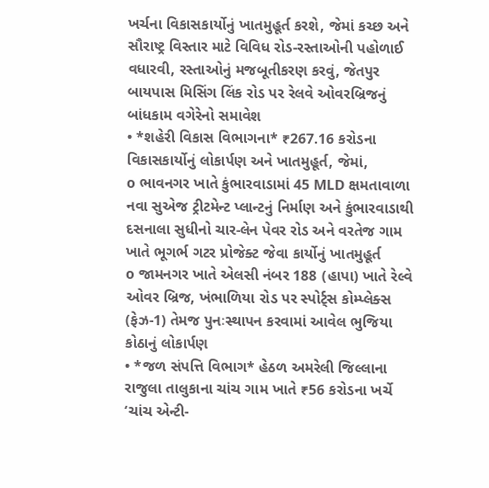ખર્ચના વિકાસકાર્યોનું ખાતમુહૂર્ત કરશે, જેમાં કચ્છ અને સૌરાષ્ટ્ર વિસ્તાર માટે વિવિધ રોડ-રસ્તાઓની પહોળાઈ વધારવી, રસ્તાઓનું મજબૂતીકરણ કરવું, જેતપુર બાયપાસ મિસિંગ લિંક રોડ પર રેલવે ઓવરબ્રિજનું બાંધકામ વગેરેનો સમાવેશ
• *શહેરી વિકાસ વિભાગના* ₹267.16 કરોડના વિકાસકાર્યોનું લોકાર્પણ અને ખાતમુહૂર્ત, જેમાં,
o ભાવનગર ખાતે કુંભારવાડામાં 45 MLD ક્ષમતાવાળા નવા સુએજ ટ્રીટમેન્ટ પ્લાન્ટનું નિર્માણ અને કુંભારવાડાથી દસનાલા સુધીનો ચાર-લેન પેવર રોડ અને વરતેજ ગામ ખાતે ભૂગર્ભ ગટર પ્રોજેક્ટ જેવા કાર્યોનું ખાતમુહૂર્ત
o જામનગર ખાતે એલસી નંબર 188 (હાપા) ખાતે રેલ્વે ઓવર બ્રિજ, ખંભાળિયા રોડ પર સ્પોર્ટ્સ કોમ્પ્લેક્સ (ફેઝ-1) તેમજ પુનઃસ્થાપન કરવામાં આવેલ ભુજિયા કોઠાનું લોકાર્પણ
• *જળ સંપત્તિ વિભાગ* હેઠળ અમરેલી જિલ્લાના રાજુલા તાલુકાના ચાંચ ગામ ખાતે ₹56 કરોડના ખર્ચે ‘ચાંચ એન્ટી-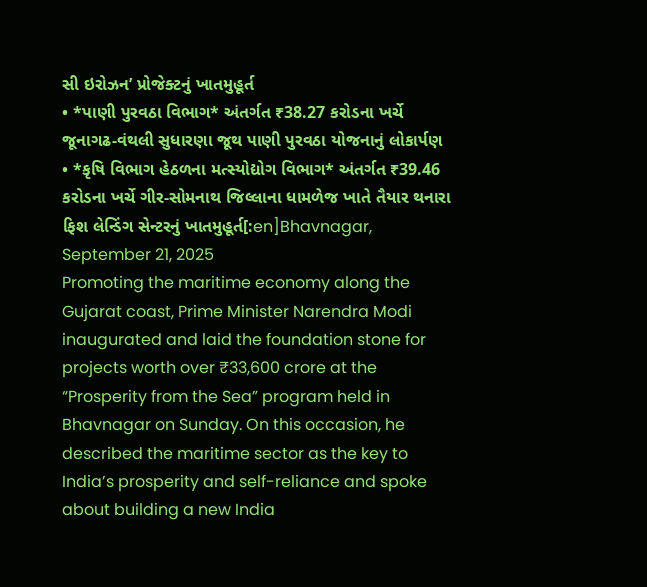સી ઇરોઝન’ પ્રોજેક્ટનું ખાતમુહૂર્ત
• *પાણી પુરવઠા વિભાગ* અંતર્ગત ₹38.27 કરોડના ખર્ચે જૂનાગઢ-વંથલી સુધારણા જૂથ પાણી પુરવઠા યોજનાનું લોકાર્પણ
• *કૃષિ વિભાગ હેઠળના મત્સ્યોદ્યોગ વિભાગ* અંતર્ગત ₹39.46 કરોડના ખર્ચે ગીર-સોમનાથ જિલ્લાના ધામળેજ ખાતે તૈયાર થનારા ફિશ લેન્ડિંગ સેન્ટરનું ખાતમુહૂર્ત[:en]Bhavnagar, September 21, 2025
Promoting the maritime economy along the Gujarat coast, Prime Minister Narendra Modi inaugurated and laid the foundation stone for projects worth over ₹33,600 crore at the “Prosperity from the Sea” program held in Bhavnagar on Sunday. On this occasion, he described the maritime sector as the key to India’s prosperity and self-reliance and spoke about building a new India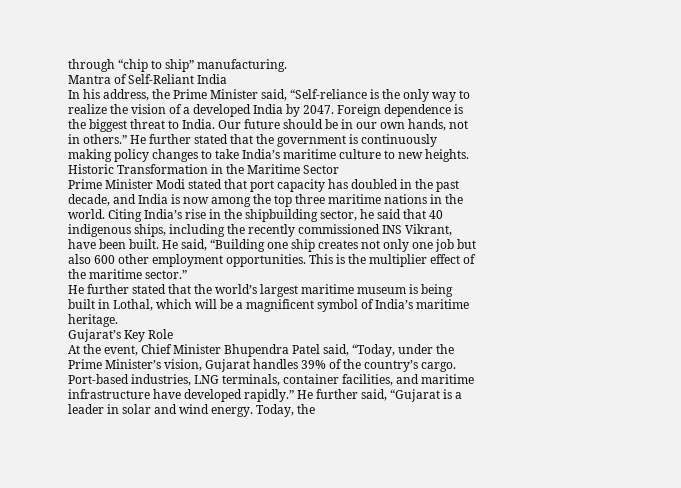through “chip to ship” manufacturing.
Mantra of Self-Reliant India
In his address, the Prime Minister said, “Self-reliance is the only way to realize the vision of a developed India by 2047. Foreign dependence is the biggest threat to India. Our future should be in our own hands, not in others.” He further stated that the government is continuously making policy changes to take India’s maritime culture to new heights.
Historic Transformation in the Maritime Sector
Prime Minister Modi stated that port capacity has doubled in the past decade, and India is now among the top three maritime nations in the world. Citing India’s rise in the shipbuilding sector, he said that 40 indigenous ships, including the recently commissioned INS Vikrant, have been built. He said, “Building one ship creates not only one job but also 600 other employment opportunities. This is the multiplier effect of the maritime sector.”
He further stated that the world’s largest maritime museum is being built in Lothal, which will be a magnificent symbol of India’s maritime heritage.
Gujarat’s Key Role
At the event, Chief Minister Bhupendra Patel said, “Today, under the Prime Minister’s vision, Gujarat handles 39% of the country’s cargo. Port-based industries, LNG terminals, container facilities, and maritime infrastructure have developed rapidly.” He further said, “Gujarat is a leader in solar and wind energy. Today, the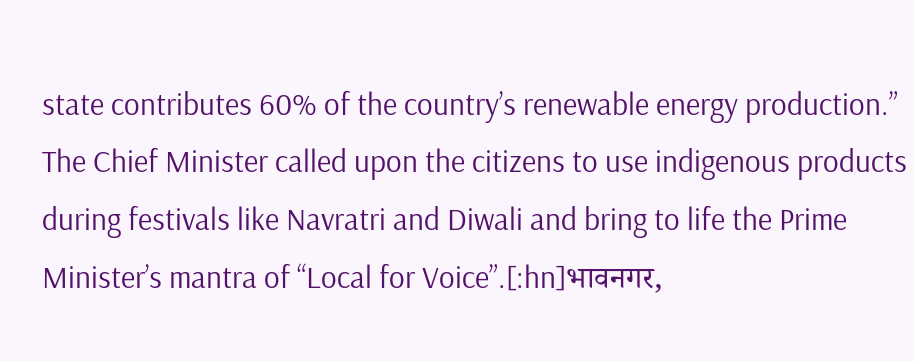state contributes 60% of the country’s renewable energy production.”
The Chief Minister called upon the citizens to use indigenous products during festivals like Navratri and Diwali and bring to life the Prime Minister’s mantra of “Local for Voice”.[:hn]भावनगर,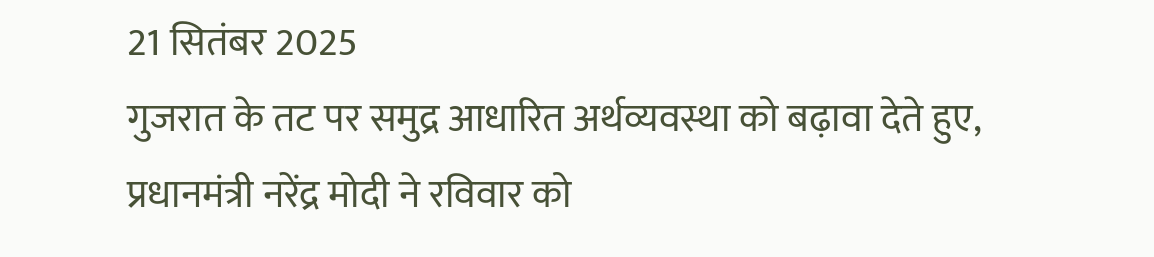21 सितंबर 2025
गुजरात के तट पर समुद्र आधारित अर्थव्यवस्था को बढ़ावा देते हुए, प्रधानमंत्री नरेंद्र मोदी ने रविवार को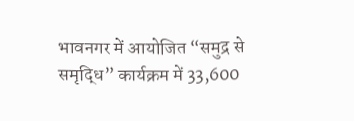भावनगर में आयोजित “समुद्र से समृद्धि” कार्यक्रम में 33,600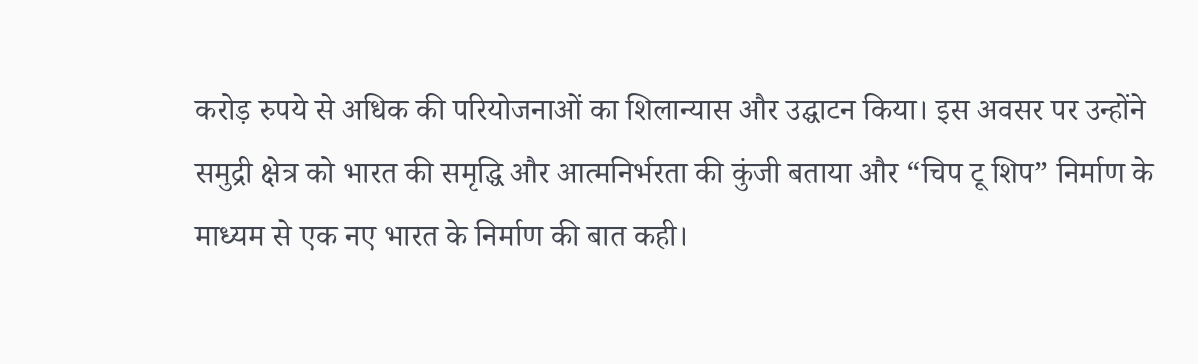करोड़ रुपये से अधिक की परियोजनाओं का शिलान्यास और उद्घाटन किया। इस अवसर पर उन्होंने समुद्री क्षेत्र को भारत की समृद्धि और आत्मनिर्भरता की कुंजी बताया और “चिप टू शिप” निर्माण के माध्यम से एक नए भारत के निर्माण की बात कही।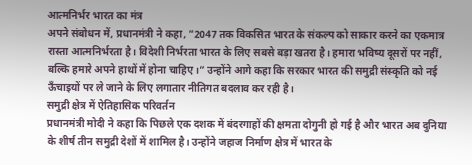आत्मनिर्भर भारत का मंत्र
अपने संबोधन में, प्रधानमंत्री ने कहा, “2047 तक विकसित भारत के संकल्प को साकार करने का एकमात्र रास्ता आत्मनिर्भरता है। विदेशी निर्भरता भारत के लिए सबसे बड़ा खतरा है। हमारा भविष्य दूसरों पर नहीं, बल्कि हमारे अपने हाथों में होना चाहिए।” उन्होंने आगे कहा कि सरकार भारत की समुद्री संस्कृति को नई ऊँचाइयों पर ले जाने के लिए लगातार नीतिगत बदलाव कर रही है।
समुद्री क्षेत्र में ऐतिहासिक परिवर्तन
प्रधानमंत्री मोदी ने कहा कि पिछले एक दशक में बंदरगाहों की क्षमता दोगुनी हो गई है और भारत अब दुनिया के शीर्ष तीन समुद्री देशों में शामिल है। उन्होंने जहाज निर्माण क्षेत्र में भारत के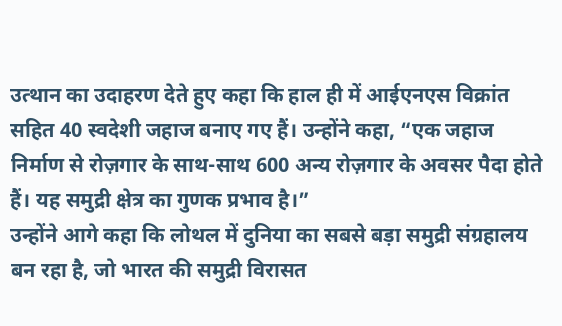उत्थान का उदाहरण देते हुए कहा कि हाल ही में आईएनएस विक्रांत सहित 40 स्वदेशी जहाज बनाए गए हैं। उन्होंने कहा, “एक जहाज निर्माण से रोज़गार के साथ-साथ 600 अन्य रोज़गार के अवसर पैदा होते हैं। यह समुद्री क्षेत्र का गुणक प्रभाव है।”
उन्होंने आगे कहा कि लोथल में दुनिया का सबसे बड़ा समुद्री संग्रहालय बन रहा है, जो भारत की समुद्री विरासत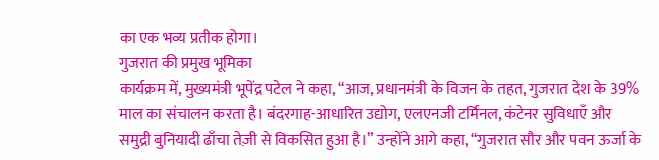का एक भव्य प्रतीक होगा।
गुजरात की प्रमुख भूमिका
कार्यक्रम में, मुख्यमंत्री भूपेंद्र पटेल ने कहा, “आज, प्रधानमंत्री के विजन के तहत, गुजरात देश के 39% माल का संचालन करता है। बंदरगाह-आधारित उद्योग, एलएनजी टर्मिनल, कंटेनर सुविधाएँ और समुद्री बुनियादी ढाँचा तेज़ी से विकसित हुआ है।” उन्होंने आगे कहा, “गुजरात सौर और पवन ऊर्जा के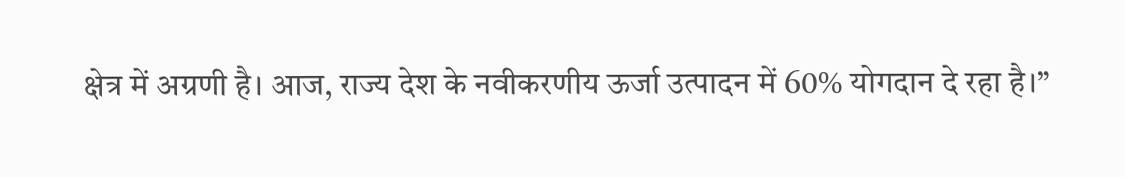क्षेत्र में अग्रणी है। आज, राज्य देश के नवीकरणीय ऊर्जा उत्पादन में 60% योगदान दे रहा है।”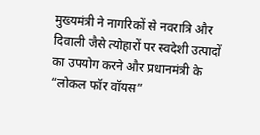मुख्यमंत्री ने नागरिकों से नवरात्रि और दिवाली जैसे त्योहारों पर स्वदेशी उत्पादों का उपयोग करने और प्रधानमंत्री के “लोकल फॉर वॉयस”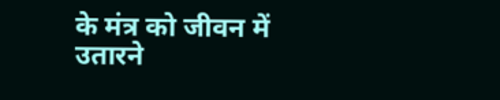के मंत्र को जीवन में उतारने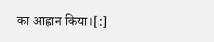का आह्वान किया।[:]